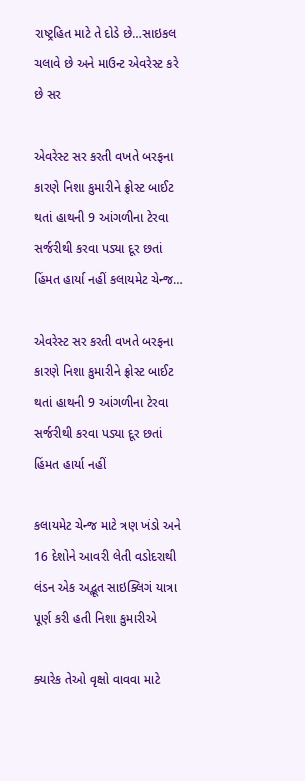રાષ્ટ્રહિત માટે તે દોડે છે…સાઇકલ ચલાવે છે અને માઉન્ટ એવરેસ્ટ કરે છે સર

એવરેસ્ટ સર કરતી વખતે બરફના કારણે નિશા કુમારીને ફ્રોસ્ટ બાઈટ થતાં હાથની 9 આંગળીના ટેરવા સર્જરીથી કરવા પડ્યા દૂર છતાં હિંમત હાર્યા નહીં કલાયમેટ ચેન્જ…

એવરેસ્ટ સર કરતી વખતે બરફના કારણે નિશા કુમારીને ફ્રોસ્ટ બાઈટ થતાં હાથની 9 આંગળીના ટેરવા સર્જરીથી કરવા પડ્યા દૂર છતાં હિંમત હાર્યા નહીં

કલાયમેટ ચેન્જ માટે ત્રણ ખંડો અને 16 દેશોને આવરી લેતી વડોદરાથી લંડન એક અદ્ભૂત સાઇક્લિગં યાત્રા પૂર્ણ કરી હતી નિશા કુમારીએ

ક્યારેક તેઓ વૃક્ષો વાવવા માટે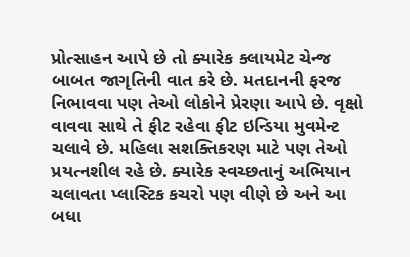પ્રોત્સાહન આપે છે તો ક્યારેક ક્લાયમેટ ચેન્જ બાબત જાગૃતિની વાત કરે છે. મતદાનની ફરજ નિભાવવા પણ તેઓ લોકોને પ્રેરણા આપે છે. વૃક્ષો વાવવા સાથે તે ફીટ રહેવા ફીટ ઇન્ડિયા મુવમેન્ટ ચલાવે છે. મહિલા સશક્તિકરણ માટે પણ તેઓ પ્રયત્નશીલ રહે છે. ક્યારેક સ્વચ્છતાનું અભિયાન ચલાવતા પ્લાસ્ટિક કચરો પણ વીણે છે અને આ બધા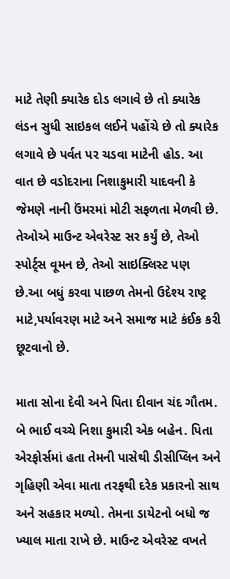માટે તેણી ક્યારેક દોડ લગાવે છે તો ક્યારેક લંડન સુધી સાઇકલ લઈને પહોંચે છે તો ક્યારેક લગાવે છે પર્વત પર ચડવા માટેની હોડ. આ વાત છે વડોદરાના નિશાકુમારી યાદવની કે જેમણે નાની ઉંમરમાં મોટી સફળતા મેળવી છે. તેઓએ માઉન્ટ એવરેસ્ટ સર કર્યું છે, તેઓ સ્પોર્ટ્સ વૂમન છે, તેઓ સાઇક્લિસ્ટ પણ છે.આ બધું કરવા પાછળ તેમનો ઉદેશ્ય રાષ્ટ્ર માટે,પર્યાવરણ માટે અને સમાજ માટે કંઈક કરી છૂટવાનો છે.

માતા સોના દેવી અને પિતા દીવાન ચંદ ગૌતમ. બે ભાઈ વચ્ચે નિશા કુમારી એક બહેન. પિતા એરફોર્સમાં હતા તેમની પાસેથી ડીસીપ્લિન અને ગૃહિણી એવા માતા તરફથી દરેક પ્રકારનો સાથ અને સહકાર મળ્યો. તેમના ડાયેટનો બધો જ ખ્યાલ માતા રાખે છે. માઉન્ટ એવરેસ્ટ વખતે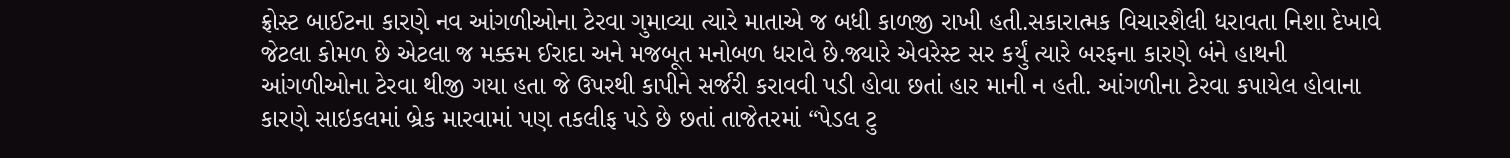ફ્રોસ્ટ બાઈટના કારણે નવ આંગળીઓના ટેરવા ગુમાવ્યા ત્યારે માતાએ જ બધી કાળજી રાખી હતી.સકારાત્મક વિચારશૈલી ધરાવતા નિશા દેખાવે જેટલા કોમળ છે એટલા જ મક્કમ ઈરાદા અને મજબૂત મનોબળ ધરાવે છે.જ્યારે એવરેસ્ટ સર કર્યું ત્યારે બરફના કારણે બંને હાથની આંગળીઓના ટેરવા થીજી ગયા હતા જે ઉપરથી કાપીને સર્જરી કરાવવી પડી હોવા છતાં હાર માની ન હતી. આંગળીના ટેરવા કપાયેલ હોવાના કારણે સાઇકલમાં બ્રેક મારવામાં પણ તકલીફ પડે છે છતાં તાજેતરમાં “પેડલ ટુ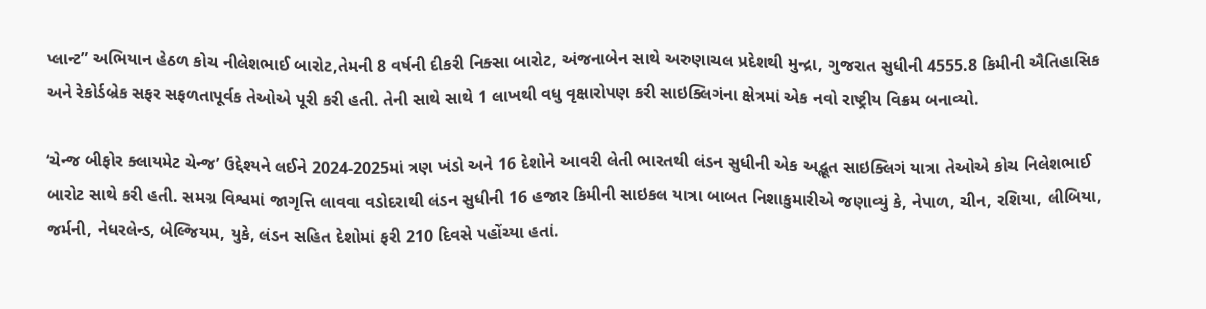પ્લાન્ટ” અભિયાન હેઠળ કોચ નીલેશભાઈ બારોટ,તેમની 8 વર્ષની દીકરી નિક્સા બારોટ, અંજનાબેન સાથે અરુણાચલ પ્રદેશથી મુન્દ્રા, ગુજરાત સુધીની 4555.8 કિમીની ઐતિહાસિક અને રેકોર્ડબ્રેક સફર સફળતાપૂર્વક તેઓએ પૂરી કરી હતી. તેની સાથે સાથે 1 લાખથી વધુ વૃક્ષારોપણ કરી સાઇક્લિગંના ક્ષેત્રમાં એક નવો રાષ્ટ્રીય વિક્રમ બનાવ્યો.

‘ચેન્જ બીફોર ક્લાયમેટ ચેન્જ’ ઉદ્દેશ્યને લઈને 2024-2025માં ત્રણ ખંડો અને 16 દેશોને આવરી લેતી ભારતથી લંડન સુધીની એક અદ્ભૂત સાઇક્લિગં યાત્રા તેઓએ કોચ નિલેશભાઈ બારોટ સાથે કરી હતી. સમગ્ર વિશ્વમાં જાગૃત્તિ લાવવા વડોદરાથી લંડન સુધીની 16 હજાર કિમીની સાઇકલ યાત્રા બાબત નિશાકુમારીએ જણાવ્યું કે, નેપાળ, ચીન, રશિયા, લીબિયા, જર્મની, નેધરલેન્ડ, બેલ્જિયમ, યુકે, લંડન સહિત દેશોમાં ફરી 210 દિવસે પહોંચ્યા હતાં.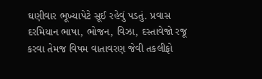ઘણીવાર ભૂખ્યાપેટે સૂઈ રહેવું પડતું. પ્રવાસ દરમિયાન ભાષા, ભોજન, વિઝા, દસ્તાવેજો રજૂ કરવા તેમજ વિષમ વાતાવરણ જેવી તકલીફો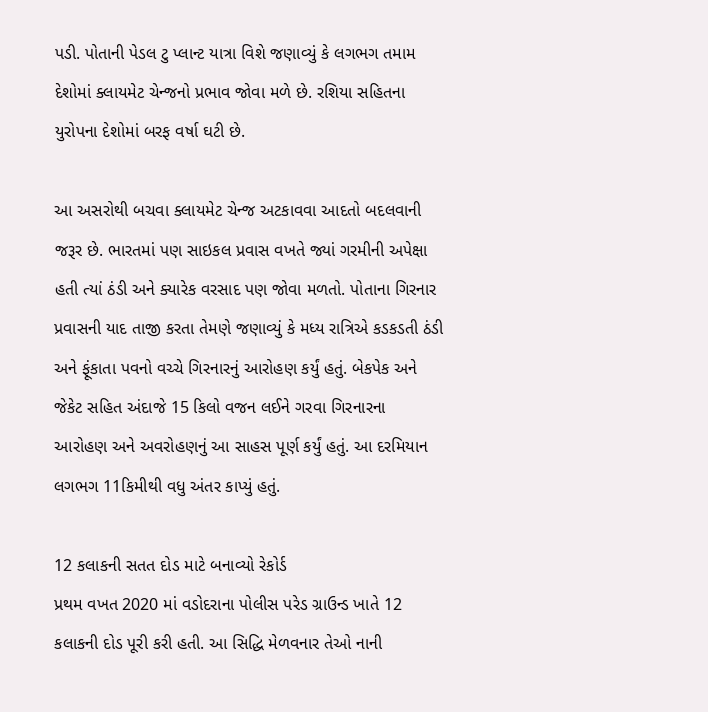પડી. પોતાની પેડલ ટુ પ્લાન્ટ યાત્રા વિશે જણાવ્યું કે લગભગ તમામ દેશોમાં ક્લાયમેટ ચેન્જનો પ્રભાવ જોવા મળે છે. રશિયા સહિતના યુરોપના દેશોમાં બરફ વર્ષા ઘટી છે.

આ અસરોથી બચવા ક્લાયમેટ ચેન્જ અટકાવવા આદતો બદલવાની જરૂર છે. ભારતમાં પણ સાઇકલ પ્રવાસ વખતે જ્યાં ગરમીની અપેક્ષા હતી ત્યાં ઠંડી અને ક્યારેક વરસાદ પણ જોવા મળતો. પોતાના ગિરનાર પ્રવાસની યાદ તાજી કરતા તેમણે જણાવ્યું કે મધ્ય રાત્રિએ કડકડતી ઠંડી અને ફૂંકાતા પવનો વચ્ચે ગિરનારનું આરોહણ કર્યું હતું. બેકપેક અને જેકેટ સહિત અંદાજે 15 કિલો વજન લઈને ગરવા ગિરનારના આરોહણ અને અવરોહણનું આ સાહસ પૂર્ણ કર્યું હતું. આ દરમિયાન લગભગ 11કિમીથી વધુ અંતર કાપ્યું હતું.

12 કલાકની સતત દોડ માટે બનાવ્યો રેકોર્ડ
પ્રથમ વખત 2020 માં વડોદરાના પોલીસ પરેડ ગ્રાઉન્ડ ખાતે 12 કલાકની દોડ પૂરી કરી હતી. આ સિદ્ધિ મેળવનાર તેઓ નાની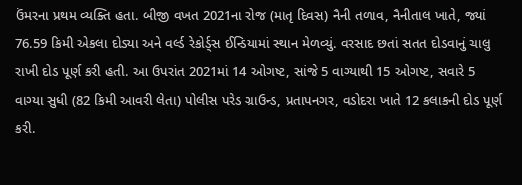ઉંમરના પ્રથમ વ્યક્તિ હતા. બીજી વખત 2021ના રોજ (માતૃ દિવસ) નૈની તળાવ, નૈનીતાલ ખાતે, જ્યાં 76.59 કિમી એકલા દોડ્યા અને વર્લ્ડ રેકોર્ડ્સ ઈન્ડિયામાં સ્થાન મેળવ્યું. વરસાદ છતાં સતત દોડવાનું ચાલુ રાખી દોડ પૂર્ણ કરી હતી. આ ઉપરાંત 2021માં 14 ઓગષ્ટ, સાંજે 5 વાગ્યાથી 15 ઓગષ્ટ, સવારે 5 વાગ્યા સુધી (82 કિમી આવરી લેતા) પોલીસ પરેડ ગ્રાઉન્ડ, પ્રતાપનગર, વડોદરા ખાતે 12 કલાકની દોડ પૂર્ણ કરી.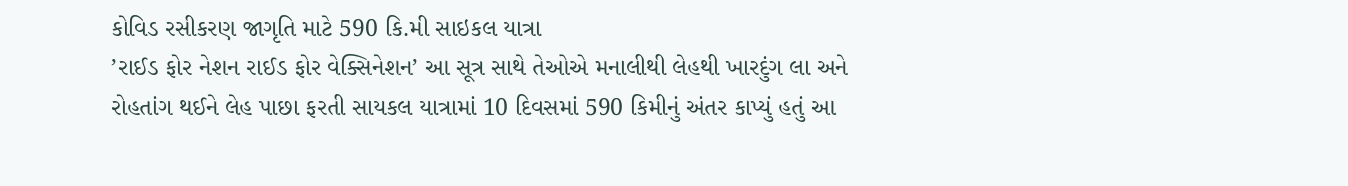કોવિડ રસીકરણ જાગૃતિ માટે 590 કિ.મી સાઇકલ યાત્રા
’રાઈડ ફોર નેશન રાઈડ ફોર વેક્સિનેશન’ આ સૂત્ર સાથે તેઓએ મનાલીથી લેહથી ખારદુંગ લા અને રોહતાંગ થઈને લેહ પાછા ફરતી સાયકલ યાત્રામાં 10 દિવસમાં 590 કિમીનું અંતર કાપ્યું હતું આ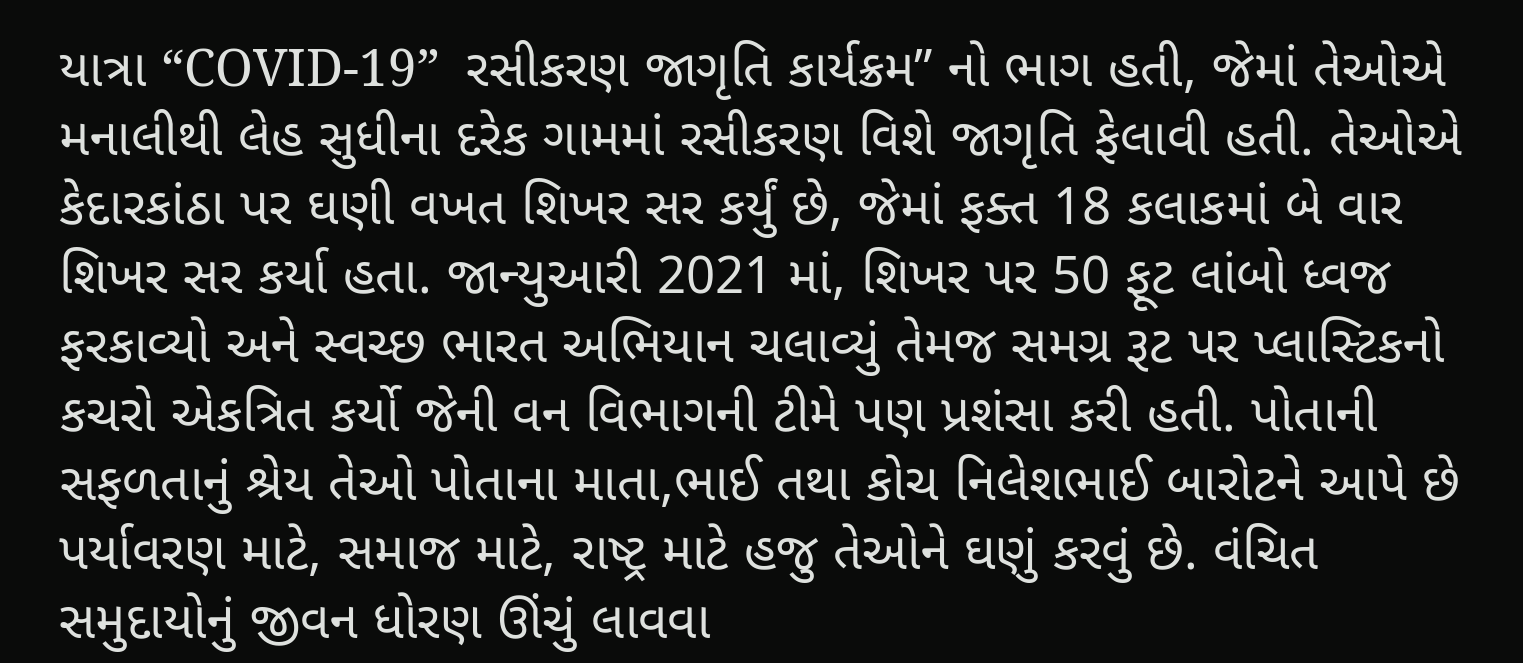યાત્રા “COVID-19”  રસીકરણ જાગૃતિ કાર્યક્રમ” નો ભાગ હતી, જેમાં તેઓએ મનાલીથી લેહ સુધીના દરેક ગામમાં રસીકરણ વિશે જાગૃતિ ફેલાવી હતી. તેઓએ કેદારકાંઠા પર ઘણી વખત શિખર સર કર્યું છે, જેમાં ફક્ત 18 કલાકમાં બે વાર શિખર સર કર્યા હતા. જાન્યુઆરી 2021 માં, શિખર પર 50 ફૂટ લાંબો ધ્વજ ફરકાવ્યો અને સ્વચ્છ ભારત અભિયાન ચલાવ્યું તેમજ સમગ્ર રૂટ પર પ્લાસ્ટિકનો કચરો એકત્રિત કર્યો જેની વન વિભાગની ટીમે પણ પ્રશંસા કરી હતી. પોતાની સફળતાનું શ્રેય તેઓ પોતાના માતા,ભાઈ તથા કોચ નિલેશભાઈ બારોટને આપે છે પર્યાવરણ માટે, સમાજ માટે, રાષ્ટ્ર માટે હજુ તેઓને ઘણું કરવું છે. વંચિત સમુદાયોનું જીવન ધોરણ ઊંચું લાવવા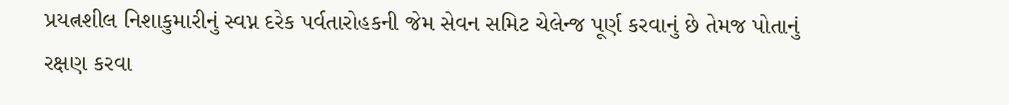પ્રયત્નશીલ નિશાકુમારીનું સ્વપ્ન દરેક પર્વતારોહકની જેમ સેવન સમિટ ચેલેન્જ પૂર્ણ કરવાનું છે તેમજ પોતાનું રક્ષણ કરવા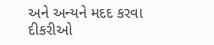અને અન્યને મદદ કરવા દીકરીઓ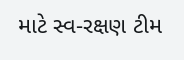માટે સ્વ-રક્ષણ ટીમ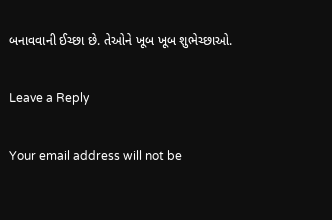બનાવવાની ઈચ્છા છે. તેઓને ખૂબ ખૂબ શુભેચ્છાઓ.

Leave a Reply

Your email address will not be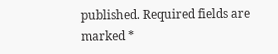published. Required fields are marked *